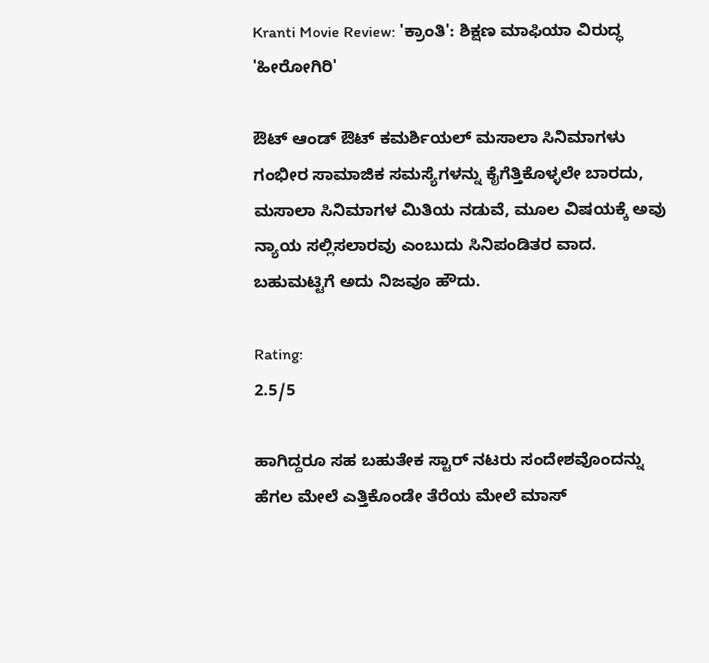Kranti Movie Review: 'ಕ್ರಾಂತಿ': ಶಿಕ್ಷಣ ಮಾಫಿಯಾ ವಿರುದ್ಧ 'ಹೀರೋಗಿರಿ'

ಔಟ್ ಆಂಡ್ ಔಟ್ ಕಮರ್ಶಿಯಲ್ ಮಸಾಲಾ ಸಿನಿಮಾಗಳು ಗಂಭೀರ ಸಾಮಾಜಿಕ ಸಮಸ್ಯೆಗಳನ್ನು ಕೈಗೆತ್ತಿಕೊಳ್ಳಲೇ ಬಾರದು, ಮಸಾಲಾ ಸಿನಿಮಾಗಳ ಮಿತಿಯ ನಡುವೆ, ಮೂಲ ವಿಷಯಕ್ಕೆ ಅವು ನ್ಯಾಯ ಸಲ್ಲಿಸಲಾರವು ಎಂಬುದು ಸಿನಿಪಂಡಿತರ ವಾದ. ಬಹುಮಟ್ಟಿಗೆ ಅದು ನಿಜವೂ ಹೌದು.

Rating:
2.5/5

ಹಾಗಿದ್ದರೂ ಸಹ ಬಹುತೇಕ ಸ್ಟಾರ್ ನಟರು ಸಂದೇಶವೊಂದನ್ನು ಹೆಗಲ ಮೇಲೆ ಎತ್ತಿಕೊಂಡೇ ತೆರೆಯ ಮೇಲೆ ಮಾಸ್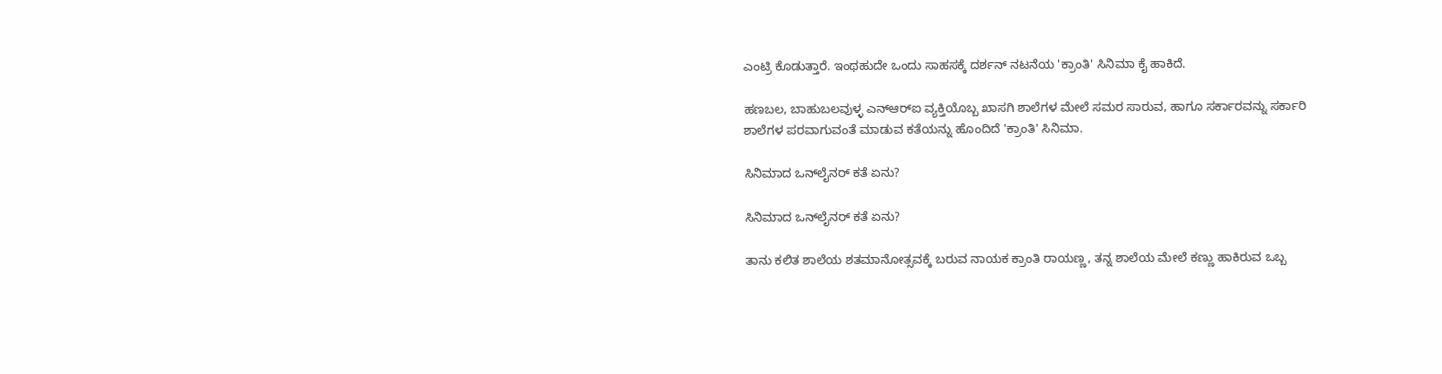ಎಂಟ್ರಿ ಕೊಡುತ್ತಾರೆ. ಇಂಥಹುದೇ ಒಂದು ಸಾಹಸಕ್ಕೆ ದರ್ಶನ್ ನಟನೆಯ 'ಕ್ರಾಂತಿ' ಸಿನಿಮಾ ಕೈ ಹಾಕಿದೆ.

ಹಣಬಲ, ಬಾಹುಬಲವುಳ್ಳ ಎನ್‌ಆರ್‌ಐ ವ್ಯಕ್ತಿಯೊಬ್ಬ ಖಾಸಗಿ ಶಾಲೆಗಳ ಮೇಲೆ ಸಮರ ಸಾರುವ, ಹಾಗೂ ಸರ್ಕಾರವನ್ನು ಸರ್ಕಾರಿ ಶಾಲೆಗಳ ಪರವಾಗುವಂತೆ ಮಾಡುವ ಕತೆಯನ್ನು ಹೊಂದಿದೆ 'ಕ್ರಾಂತಿ' ಸಿನಿಮಾ.

ಸಿನಿಮಾದ ಒನ್‌ಲೈನರ್ ಕತೆ ಏನು?

ಸಿನಿಮಾದ ಒನ್‌ಲೈನರ್ ಕತೆ ಏನು?

ತಾನು ಕಲಿತ ಶಾಲೆಯ ಶತಮಾನೋತ್ಸವಕ್ಕೆ ಬರುವ ನಾಯಕ ಕ್ರಾಂತಿ ರಾಯಣ್ಣ, ತನ್ನ ಶಾಲೆಯ ಮೇಲೆ ಕಣ್ಣು ಹಾಕಿರುವ ಒಬ್ಬ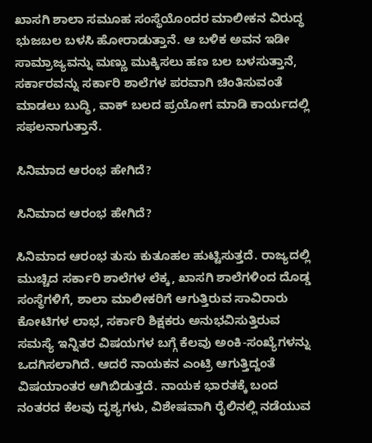ಖಾಸಗಿ ಶಾಲಾ ಸಮೂಹ ಸಂಸ್ಥೆಯೊಂದರ ಮಾಲೀಕನ ವಿರುದ್ಧ ಭುಜಬಲ ಬಳಸಿ ಹೋರಾಡುತ್ತಾನೆ. ಆ ಬಳಿಕ ಅವನ ಇಡೀ ಸಾಮ್ರಾಜ್ಯವನ್ನು ಮಣ್ಣು ಮುಕ್ಕಿಸಲು ಹಣ ಬಲ ಬಳಸುತ್ತಾನೆ, ಸರ್ಕಾರವನ್ನು ಸರ್ಕಾರಿ ಶಾಲೆಗಳ ಪರವಾಗಿ ಚಿಂತಿಸುವಂತೆ ಮಾಡಲು ಬುದ್ಧಿ, ವಾಕ್ ಬಲದ ಪ್ರಯೋಗ ಮಾಡಿ ಕಾರ್ಯದಲ್ಲಿ ಸಫಲನಾಗುತ್ತಾನೆ.

ಸಿನಿಮಾದ ಆರಂಭ ಹೇಗಿದೆ?

ಸಿನಿಮಾದ ಆರಂಭ ಹೇಗಿದೆ?

ಸಿನಿಮಾದ ಆರಂಭ ತುಸು ಕುತೂಹಲ ಹುಟ್ಟಿಸುತ್ತದೆ. ರಾಜ್ಯದಲ್ಲಿ ಮುಚ್ಚಿದ ಸರ್ಕಾರಿ ಶಾಲೆಗಳ ಲೆಕ್ಕ, ಖಾಸಗಿ ಶಾಲೆಗಳಿಂದ ದೊಡ್ಡ ಸಂಸ್ಥೆಗಳಿಗೆ, ಶಾಲಾ ಮಾಲೀಕರಿಗೆ ಆಗುತ್ತಿರುವ ಸಾವಿರಾರು ಕೋಟಿಗಳ ಲಾಭ, ಸರ್ಕಾರಿ ಶಿಕ್ಷಕರು ಅನುಭವಿಸುತ್ತಿರುವ ಸಮಸ್ಯೆ ಇನ್ನಿತರ ವಿಷಯಗಳ ಬಗ್ಗೆ ಕೆಲವು ಅಂಕಿ-ಸಂಖ್ಯೆಗಳನ್ನು ಒದಗಿಸಲಾಗಿದೆ. ಆದರೆ ನಾಯಕನ ಎಂಟ್ರಿ ಆಗುತ್ತಿದ್ದಂತೆ ವಿಷಯಾಂತರ ಆಗಿಬಿಡುತ್ತದೆ. ನಾಯಕ ಭಾರತಕ್ಕೆ ಬಂದ ನಂತರದ ಕೆಲವು ದೃಶ್ಯಗಳು, ವಿಶೇಷವಾಗಿ ರೈಲಿನಲ್ಲಿ ನಡೆಯುವ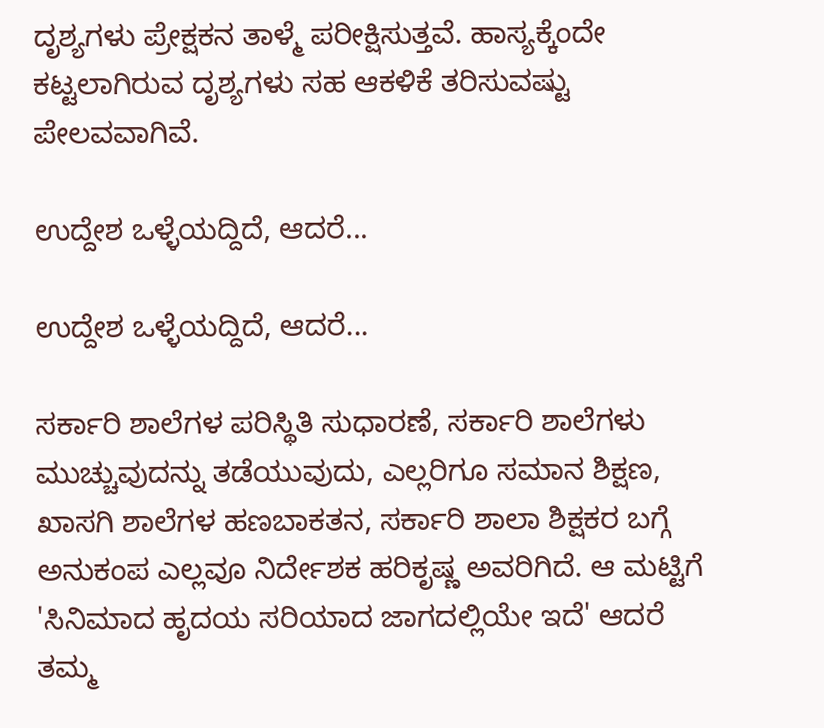ದೃಶ್ಯಗಳು ಪ್ರೇಕ್ಷಕನ ತಾಳ್ಮೆ ಪರೀಕ್ಷಿಸುತ್ತವೆ. ಹಾಸ್ಯಕ್ಕೆಂದೇ ಕಟ್ಟಲಾಗಿರುವ ದೃಶ್ಯಗಳು ಸಹ ಆಕಳಿಕೆ ತರಿಸುವಷ್ಟು ಪೇಲವವಾಗಿವೆ.

ಉದ್ದೇಶ ಒಳ್ಳೆಯದ್ದಿದೆ, ಆದರೆ...

ಉದ್ದೇಶ ಒಳ್ಳೆಯದ್ದಿದೆ, ಆದರೆ...

ಸರ್ಕಾರಿ ಶಾಲೆಗಳ ಪರಿಸ್ಥಿತಿ ಸುಧಾರಣೆ, ಸರ್ಕಾರಿ ಶಾಲೆಗಳು ಮುಚ್ಚುವುದನ್ನು ತಡೆಯುವುದು, ಎಲ್ಲರಿಗೂ ಸಮಾನ ಶಿಕ್ಷಣ, ಖಾಸಗಿ ಶಾಲೆಗಳ ಹಣಬಾಕತನ, ಸರ್ಕಾರಿ ಶಾಲಾ ಶಿಕ್ಷಕರ ಬಗ್ಗೆ ಅನುಕಂಪ ಎಲ್ಲವೂ ನಿರ್ದೇಶಕ ಹರಿಕೃಷ್ಣ ಅವರಿಗಿದೆ. ಆ ಮಟ್ಟಿಗೆ 'ಸಿನಿಮಾದ ಹೃದಯ ಸರಿಯಾದ ಜಾಗದಲ್ಲಿಯೇ ಇದೆ' ಆದರೆ ತಮ್ಮ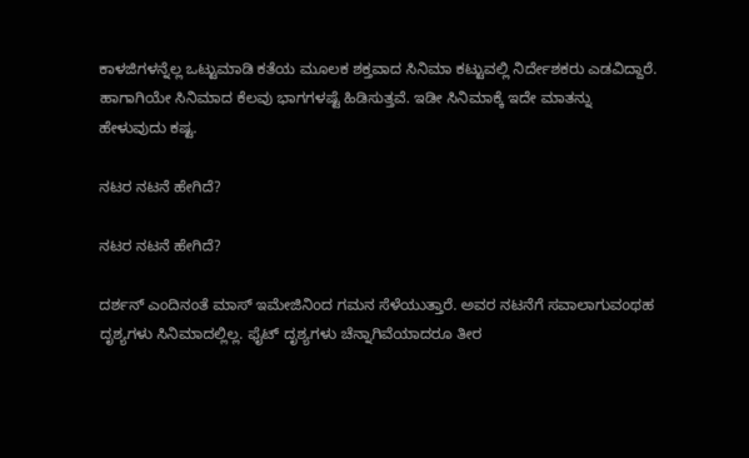ಕಾಳಜಿಗಳನ್ನೆಲ್ಲ ಒಟ್ಟುಮಾಡಿ ಕತೆಯ ಮೂಲಕ ಶಕ್ತವಾದ ಸಿನಿಮಾ ಕಟ್ಟುವಲ್ಲಿ ನಿರ್ದೇಶಕರು ಎಡವಿದ್ದಾರೆ. ಹಾಗಾಗಿಯೇ ಸಿನಿಮಾದ ಕೆಲವು ಭಾಗಗಳಷ್ಟೆ ಹಿಡಿಸುತ್ತವೆ. ಇಡೀ ಸಿನಿಮಾಕ್ಕೆ ಇದೇ ಮಾತನ್ನು ಹೇಳುವುದು ಕಷ್ಟ.

ನಟರ ನಟನೆ ಹೇಗಿದೆ?

ನಟರ ನಟನೆ ಹೇಗಿದೆ?

ದರ್ಶನ್ ಎಂದಿನಂತೆ ಮಾಸ್ ಇಮೇಜಿನಿಂದ ಗಮನ ಸೆಳೆಯುತ್ತಾರೆ. ಅವರ ನಟನೆಗೆ ಸವಾಲಾಗುವಂಥಹ ದೃಶ್ಯಗಳು ಸಿನಿಮಾದಲ್ಲಿಲ್ಲ. ಫೈಟ್ ದೃಶ್ಯಗಳು ಚೆನ್ನಾಗಿವೆಯಾದರೂ ತೀರ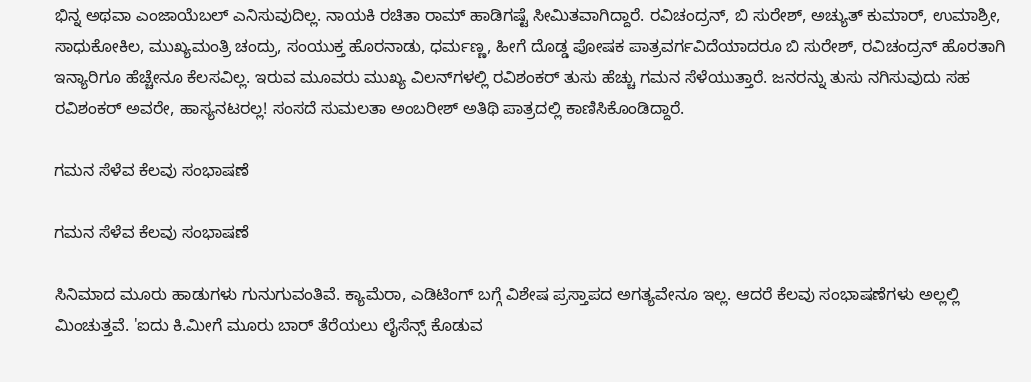ಭಿನ್ನ ಅಥವಾ ಎಂಜಾಯೆಬಲ್ ಎನಿಸುವುದಿಲ್ಲ. ನಾಯಕಿ ರಚಿತಾ ರಾಮ್ ಹಾಡಿಗಷ್ಟೆ ಸೀಮಿತವಾಗಿದ್ದಾರೆ. ರವಿಚಂದ್ರನ್, ಬಿ ಸುರೇಶ್, ಅಚ್ಯುತ್ ಕುಮಾರ್, ಉಮಾಶ್ರೀ, ಸಾಧುಕೋಕಿಲ, ಮುಖ್ಯಮಂತ್ರಿ ಚಂದ್ರು, ಸಂಯುಕ್ತ ಹೊರನಾಡು, ಧರ್ಮಣ್ಣ, ಹೀಗೆ ದೊಡ್ಡ ಪೋಷಕ ಪಾತ್ರವರ್ಗವಿದೆಯಾದರೂ ಬಿ ಸುರೇಶ್, ರವಿಚಂದ್ರನ್ ಹೊರತಾಗಿ ಇನ್ಯಾರಿಗೂ ಹೆಚ್ಚೇನೂ ಕೆಲಸವಿಲ್ಲ. ಇರುವ ಮೂವರು ಮುಖ್ಯ ವಿಲನ್‌ಗಳಲ್ಲಿ ರವಿಶಂಕರ್‌ ತುಸು ಹೆಚ್ಚು ಗಮನ ಸೆಳೆಯುತ್ತಾರೆ. ಜನರನ್ನು ತುಸು ನಗಿಸುವುದು ಸಹ ರವಿಶಂಕರ್ ಅವರೇ, ಹಾಸ್ಯನಟರಲ್ಲ! ಸಂಸದೆ ಸುಮಲತಾ ಅಂಬರೀಶ್ ಅತಿಥಿ ಪಾತ್ರದಲ್ಲಿ ಕಾಣಿಸಿಕೊಂಡಿದ್ದಾರೆ.

ಗಮನ ಸೆಳೆವ ಕೆಲವು ಸಂಭಾಷಣೆ

ಗಮನ ಸೆಳೆವ ಕೆಲವು ಸಂಭಾಷಣೆ

ಸಿನಿಮಾದ ಮೂರು ಹಾಡುಗಳು ಗುನುಗುವಂತಿವೆ. ಕ್ಯಾಮೆರಾ, ಎಡಿಟಿಂಗ್‌ ಬಗ್ಗೆ ವಿಶೇಷ ಪ್ರಸ್ತಾಪದ ಅಗತ್ಯವೇನೂ ಇಲ್ಲ. ಆದರೆ ಕೆಲವು ಸಂಭಾಷಣೆಗಳು ಅಲ್ಲಲ್ಲಿ ಮಿಂಚುತ್ತವೆ. 'ಐದು ಕಿ.ಮೀಗೆ ಮೂರು ಬಾರ್‌ ತೆರೆಯಲು ಲೈಸೆನ್ಸ್ ಕೊಡುವ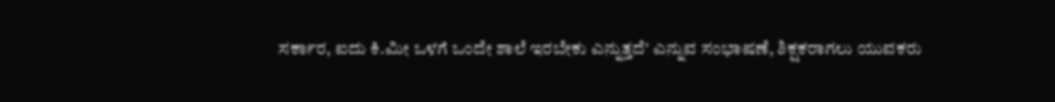ಸರ್ಕಾರ, ಐದು ಕಿ.ಮೀ ಒಳಗೆ ಒಂದೇ ಶಾಲೆ ಇರಬೇಕು ಎನ್ನುತ್ತದೆ' ಎನ್ನುವ ಸಂಭಾಷಣೆ, ಶಿಕ್ಷಕರಾಗಲು ಯುವಕರು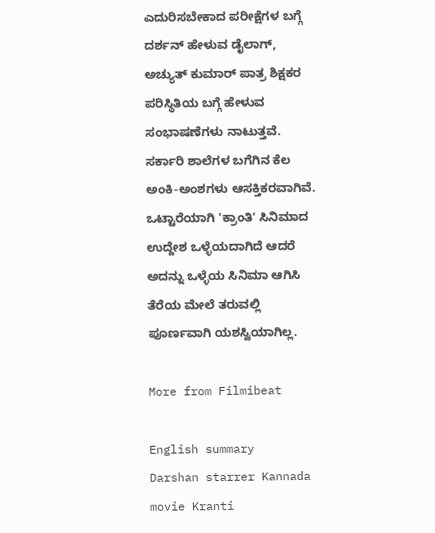ಎದುರಿಸಬೇಕಾದ ಪರೀಕ್ಷೆಗಳ ಬಗ್ಗೆ ದರ್ಶನ್ ಹೇಳುವ ಡೈಲಾಗ್, ಅಚ್ಯುತ್ ಕುಮಾರ್ ಪಾತ್ರ ಶಿಕ್ಷಕರ ಪರಿಸ್ಥಿತಿಯ ಬಗ್ಗೆ ಹೇಳುವ ಸಂಭಾಷಣೆಗಳು ನಾಟುತ್ತವೆ. ಸರ್ಕಾರಿ ಶಾಲೆಗಳ ಬಗೆಗಿನ ಕೆಲ ಅಂಕಿ-ಅಂಶಗಳು ಆಸಕ್ತಿಕರವಾಗಿವೆ. ಒಟ್ಟಾರೆಯಾಗಿ 'ಕ್ರಾಂತಿ' ಸಿನಿಮಾದ ಉದ್ದೇಶ ಒಳ್ಳೆಯದಾಗಿದೆ ಆದರೆ ಅದನ್ನು ಒಳ್ಳೆಯ ಸಿನಿಮಾ ಆಗಿಸಿ ತೆರೆಯ ಮೇಲೆ ತರುವಲ್ಲಿ ಪೂರ್ಣವಾಗಿ ಯಶಸ್ವಿಯಾಗಿಲ್ಲ.

More from Filmibeat

English summary
Darshan starrer Kannada movie Kranti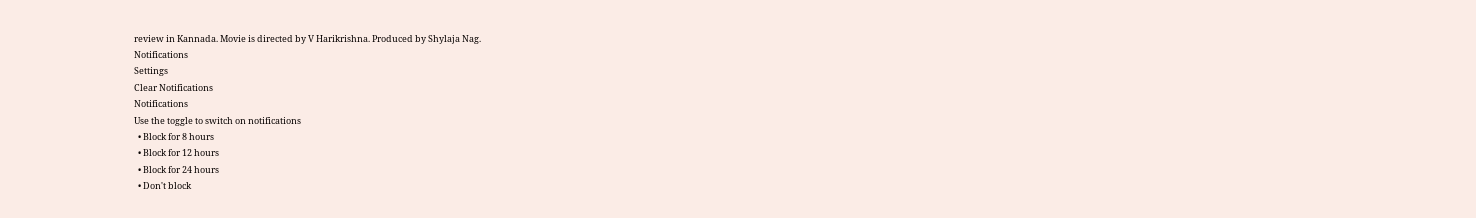review in Kannada. Movie is directed by V Harikrishna. Produced by Shylaja Nag.
Notifications
Settings
Clear Notifications
Notifications
Use the toggle to switch on notifications
  • Block for 8 hours
  • Block for 12 hours
  • Block for 24 hours
  • Don't block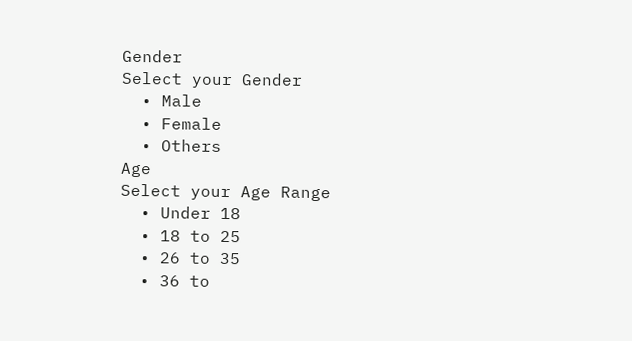Gender
Select your Gender
  • Male
  • Female
  • Others
Age
Select your Age Range
  • Under 18
  • 18 to 25
  • 26 to 35
  • 36 to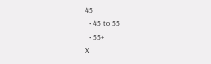45
  • 45 to 55
  • 55+
X